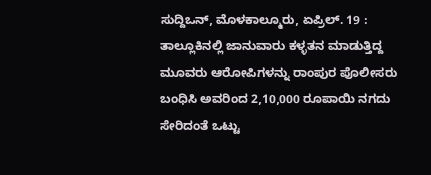ಸುದ್ದಿಒನ್, ಮೊಳಕಾಲ್ಮೂರು, ಏಪ್ರಿಲ್. 19 : ತಾಲ್ಲೂಕಿನಲ್ಲಿ ಜಾನುವಾರು ಕಳ್ಳತನ ಮಾಡುತ್ತಿದ್ದ ಮೂವರು ಆರೋಪಿಗಳನ್ನು ರಾಂಪುರ ಪೊಲೀಸರು ಬಂಧಿಸಿ ಅವರಿಂದ 2,10,000 ರೂಪಾಯಿ ನಗದು ಸೇರಿದಂತೆ ಒಟ್ಟು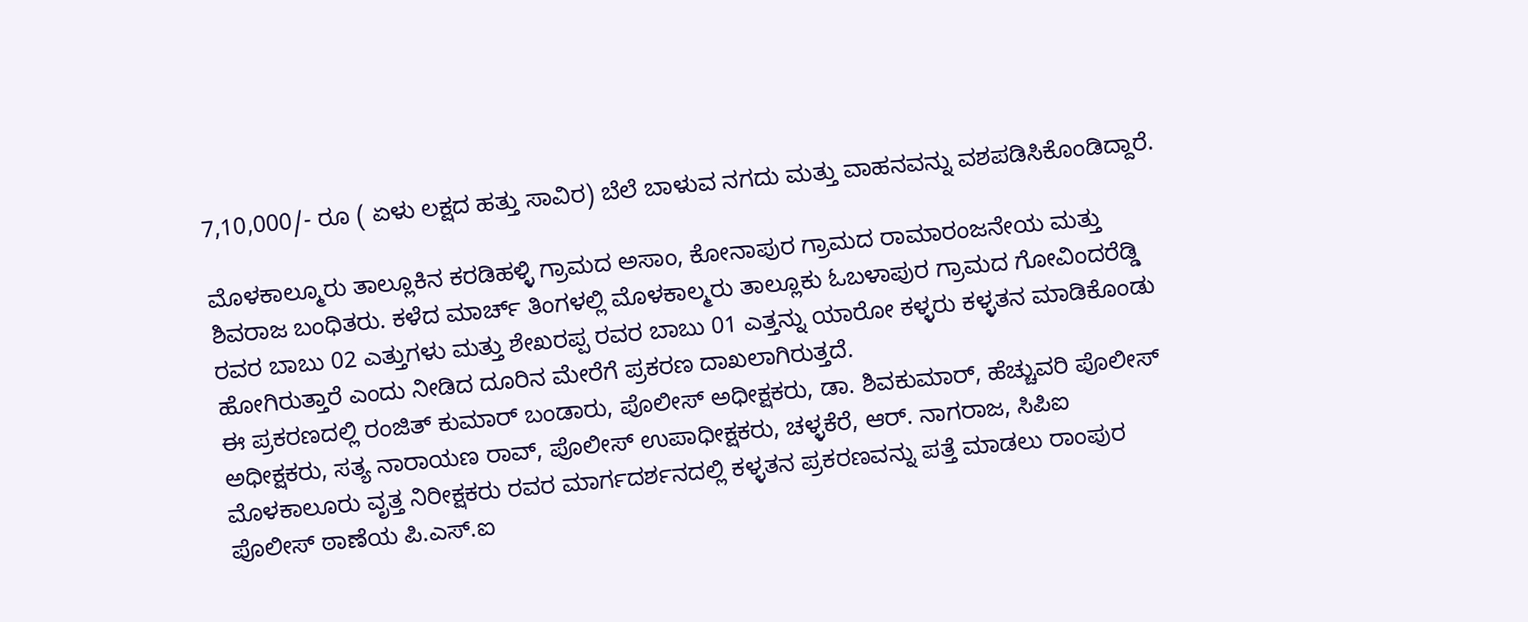7,10,000/- ರೂ ( ಏಳು ಲಕ್ಷದ ಹತ್ತು ಸಾವಿರ) ಬೆಲೆ ಬಾಳುವ ನಗದು ಮತ್ತು ವಾಹನವನ್ನು ವಶಪಡಿಸಿಕೊಂಡಿದ್ದಾರೆ.

ಮೊಳಕಾಲ್ಮೂರು ತಾಲ್ಲೂಕಿನ ಕರಡಿಹಳ್ಳಿ ಗ್ರಾಮದ ಅಸಾಂ, ಕೋನಾಪುರ ಗ್ರಾಮದ ರಾಮಾರಂಜನೇಯ ಮತ್ತು ಶಿವರಾಜ ಬಂಧಿತರು. ಕಳೆದ ಮಾರ್ಚ್ ತಿಂಗಳಲ್ಲಿ ಮೊಳಕಾಲ್ಮರು ತಾಲ್ಲೂಕು ಓಬಳಾಪುರ ಗ್ರಾಮದ ಗೋವಿಂದರೆಡ್ಡಿ ರವರ ಬಾಬು 02 ಎತ್ತುಗಳು ಮತ್ತು ಶೇಖರಪ್ಪ ರವರ ಬಾಬು 01 ಎತ್ತನ್ನು ಯಾರೋ ಕಳ್ಳರು ಕಳ್ಳತನ ಮಾಡಿಕೊಂಡು ಹೋಗಿರುತ್ತಾರೆ ಎಂದು ನೀಡಿದ ದೂರಿನ ಮೇರೆಗೆ ಪ್ರಕರಣ ದಾಖಲಾಗಿರುತ್ತದೆ.
ಈ ಪ್ರಕರಣದಲ್ಲಿ ರಂಜಿತ್ ಕುಮಾರ್ ಬಂಡಾರು, ಪೊಲೀಸ್ ಅಧೀಕ್ಷಕರು, ಡಾ. ಶಿವಕುಮಾರ್, ಹೆಚ್ಚುವರಿ ಪೊಲೀಸ್ ಅಧೀಕ್ಷಕರು, ಸತ್ಯ ನಾರಾಯಣ ರಾವ್, ಪೊಲೀಸ್ ಉಪಾಧೀಕ್ಷಕರು, ಚಳ್ಳಕೆರೆ, ಆರ್. ನಾಗರಾಜ, ಸಿಪಿಐ ಮೊಳಕಾಲೂರು ವೃತ್ತ ನಿರೀಕ್ಷಕರು ರವರ ಮಾರ್ಗದರ್ಶನದಲ್ಲಿ ಕಳ್ಳತನ ಪ್ರಕರಣವನ್ನು ಪತ್ತೆ ಮಾಡಲು ರಾಂಪುರ ಪೊಲೀಸ್ ಠಾಣೆಯ ಪಿ.ಎಸ್.ಐ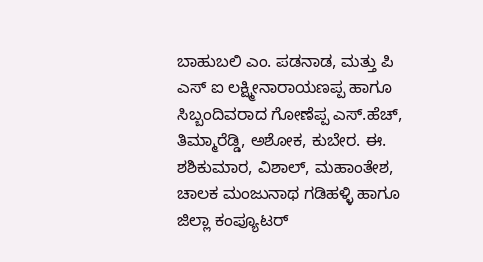ಬಾಹುಬಲಿ ಎಂ. ಪಡನಾಡ, ಮತ್ತು ಪಿ ಎಸ್ ಐ ಲಕ್ಷ್ಮೀನಾರಾಯಣಪ್ಪ ಹಾಗೂ ಸಿಬ್ಬಂದಿವರಾದ ಗೋಣೆಪ್ಪ ಎಸ್.ಹೆಚ್, ತಿಮ್ಮಾರೆಡ್ಡಿ, ಅಶೋಕ, ಕುಬೇರ. ಈ. ಶಶಿಕುಮಾರ, ವಿಶಾಲ್, ಮಹಾಂತೇಶ, ಚಾಲಕ ಮಂಜುನಾಥ ಗಡಿಹಳ್ಳಿ ಹಾಗೂ ಜಿಲ್ಲಾ ಕಂಪ್ಯೂಟರ್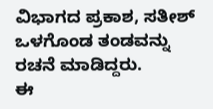ವಿಭಾಗದ ಪ್ರಕಾಶ, ಸತೀಶ್ ಒಳಗೊಂಡ ತಂಡವನ್ನು ರಚನೆ ಮಾಡಿದ್ದರು.
ಈ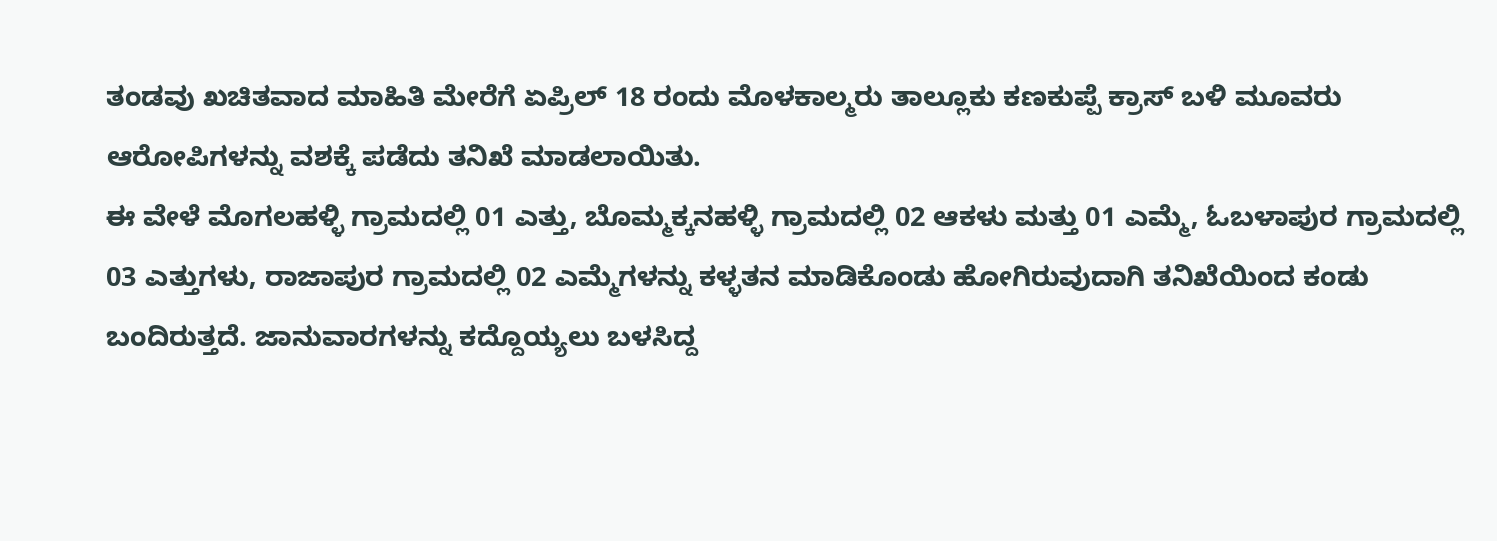ತಂಡವು ಖಚಿತವಾದ ಮಾಹಿತಿ ಮೇರೆಗೆ ಏಪ್ರಿಲ್ 18 ರಂದು ಮೊಳಕಾಲ್ಮರು ತಾಲ್ಲೂಕು ಕಣಕುಪ್ಪೆ ಕ್ರಾಸ್ ಬಳಿ ಮೂವರು ಆರೋಪಿಗಳನ್ನು ವಶಕ್ಕೆ ಪಡೆದು ತನಿಖೆ ಮಾಡಲಾಯಿತು.
ಈ ವೇಳೆ ಮೊಗಲಹಳ್ಳಿ ಗ್ರಾಮದಲ್ಲಿ 01 ಎತ್ತು, ಬೊಮ್ಮಕ್ಕನಹಳ್ಳಿ ಗ್ರಾಮದಲ್ಲಿ 02 ಆಕಳು ಮತ್ತು 01 ಎಮ್ಮೆ, ಓಬಳಾಪುರ ಗ್ರಾಮದಲ್ಲಿ 03 ಎತ್ತುಗಳು, ರಾಜಾಪುರ ಗ್ರಾಮದಲ್ಲಿ 02 ಎಮ್ಮೆಗಳನ್ನು ಕಳ್ಳತನ ಮಾಡಿಕೊಂಡು ಹೋಗಿರುವುದಾಗಿ ತನಿಖೆಯಿಂದ ಕಂಡು ಬಂದಿರುತ್ತದೆ. ಜಾನುವಾರಗಳನ್ನು ಕದ್ದೊಯ್ಯಲು ಬಳಸಿದ್ದ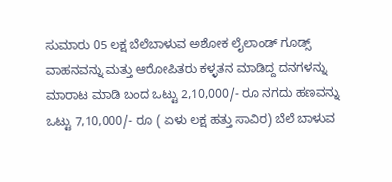ಸುಮಾರು 05 ಲಕ್ಷ ಬೆಲೆಬಾಳುವ ಅಶೋಕ ಲೈಲಾಂಡ್ ಗೂಡ್ಸ್ ವಾಹನವನ್ನು ಮತ್ತು ಆರೋಪಿತರು ಕಳ್ಳತನ ಮಾಡಿದ್ದ ದನಗಳನ್ನು ಮಾರಾಟ ಮಾಡಿ ಬಂದ ಒಟ್ಟು 2,10,000/- ರೂ ನಗದು ಹಣವನ್ನು ಒಟ್ಟು 7,10,000/- ರೂ ( ಏಳು ಲಕ್ಷ ಹತ್ತು ಸಾವಿರ) ಬೆಲೆ ಬಾಳುವ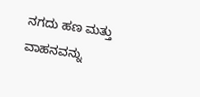ನಗದು ಹಣ ಮತ್ತು ವಾಹನವನ್ನು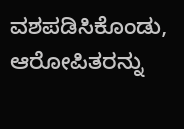ವಶಪಡಿಸಿಕೊಂಡು, ಆರೋಪಿತರನ್ನು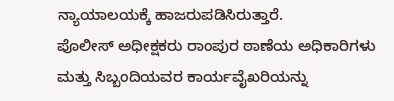ನ್ಯಾಯಾಲಯಕ್ಕೆ ಹಾಜರುಪಡಿಸಿರುತ್ತಾರೆ.
ಪೊಲೀಸ್ ಅಧೀಕ್ಷಕರು ರಾಂಪುರ ಠಾಣೆಯ ಅಧಿಕಾರಿಗಳು ಮತ್ತು ಸಿಬ್ಬಂದಿಯವರ ಕಾರ್ಯವೈಖರಿಯನ್ನು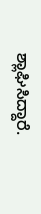ಶ್ಲಾಘಿಸಿದ್ದಾರೆ.